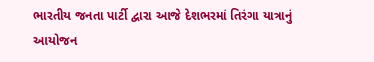ભારતીય જનતા પાર્ટી દ્વારા આજે દેશભરમાં તિરંગા યાત્રાનું આયોજન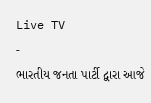Live TV
-
ભારતીય જનતા પાર્ટી દ્વારા આજે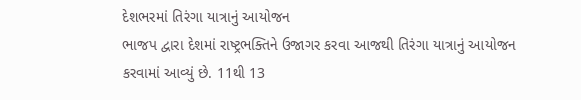દેશભરમાં તિરંગા યાત્રાનું આયોજન
ભાજપ દ્વારા દેશમાં રાષ્ટ્રભક્તિને ઉજાગર કરવા આજથી તિરંગા યાત્રાનું આયોજન કરવામાં આવ્યું છે. 11થી 13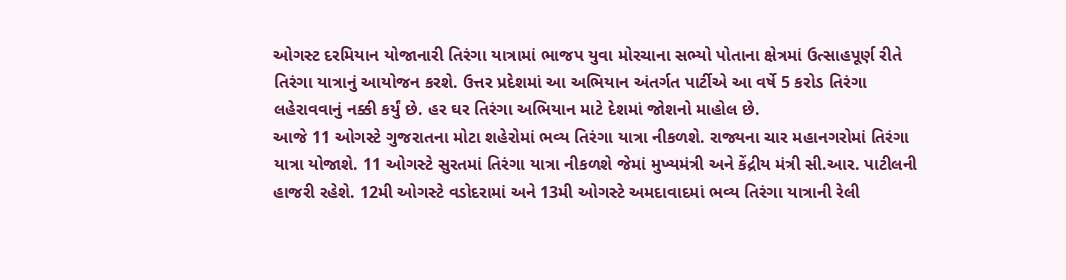ઓગસ્ટ દરમિયાન યોજાનારી તિરંગા યાત્રામાં ભાજપ યુવા મોરચાના સભ્યો પોતાના ક્ષેત્રમાં ઉત્સાહપૂર્ણ રીતે તિરંગા યાત્રાનું આયોજન કરશે. ઉત્તર પ્રદેશમાં આ અભિયાન અંતર્ગત પાર્ટીએ આ વર્ષે 5 કરોડ તિરંગા લહેરાવવાનું નક્કી કર્યું છે. હર ઘર તિરંગા અભિયાન માટે દેશમાં જોશનો માહોલ છે.
આજે 11 ઓગસ્ટે ગુજરાતના મોટા શહેરોમાં ભવ્ય તિરંગા યાત્રા નીકળશે. રાજ્યના ચાર મહાનગરોમાં તિરંગા યાત્રા યોજાશે. 11 ઓગસ્ટે સુરતમાં તિરંગા યાત્રા નીકળશે જેમાં મુખ્યમંત્રી અને કેંદ્રીય મંત્રી સી.આર. પાટીલની હાજરી રહેશે. 12મી ઓગસ્ટે વડોદરામાં અને 13મી ઓગસ્ટે અમદાવાદમાં ભવ્ય તિરંગા યાત્રાની રેલી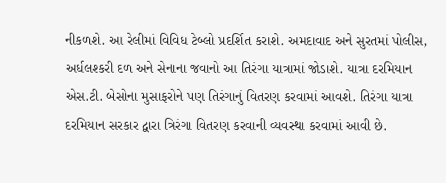નીકળશે. આ રેલીમાં વિવિધ ટેબ્લો પ્રદર્શિત કરાશે. અમદાવાદ અને સુરતમાં પોલીસ, અર્ધલશ્કરી દળ અને સેનાના જવાનો આ તિરંગા યાત્રામાં જોડાશે. યાત્રા દરમિયાન એસ.ટી. બેસોના મુસાફરોને પણ તિરંગાનું વિતરણ કરવામાં આવશે. તિરંગા યાત્રા દરમિયાન સરકાર દ્વારા ત્રિરંગા વિતરણ કરવાની વ્યવસ્થા કરવામાં આવી છે.